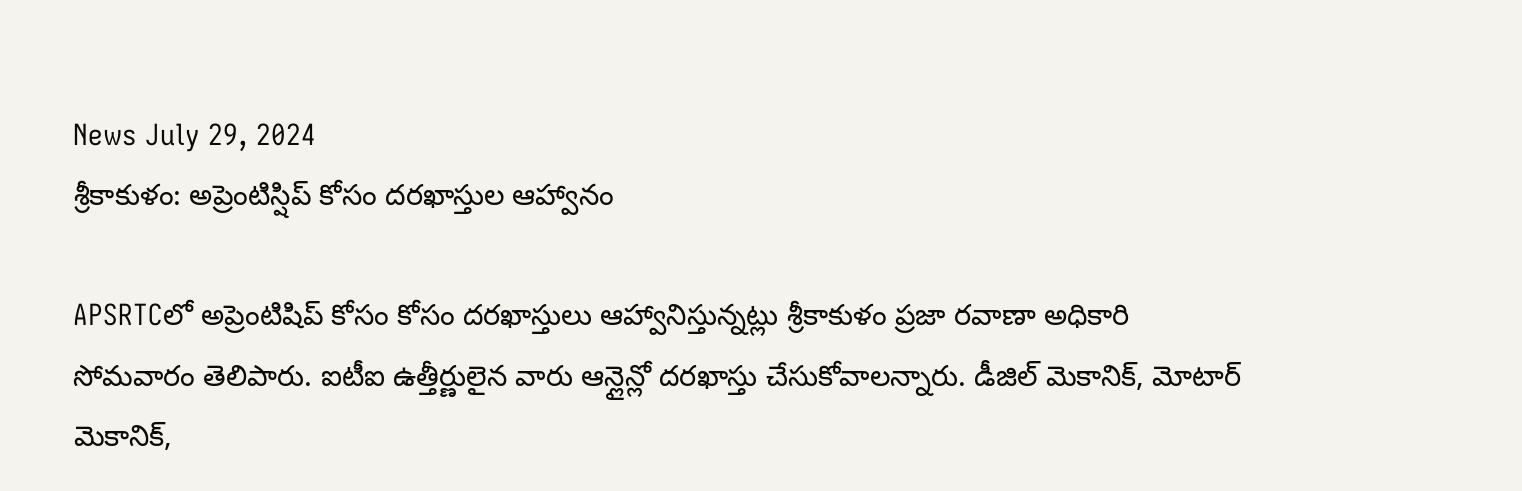News July 29, 2024
శ్రీకాకుళం: అప్రెంటిస్షిప్ కోసం దరఖాస్తుల ఆహ్వానం

APSRTCలో అప్రెంటిషిప్ కోసం కోసం దరఖాస్తులు ఆహ్వానిస్తున్నట్లు శ్రీకాకుళం ప్రజా రవాణా అధికారి సోమవారం తెలిపారు. ఐటీఐ ఉత్తీర్ణులైన వారు ఆన్లైన్లో దరఖాస్తు చేసుకోవాలన్నారు. డీజిల్ మెకానిక్, మోటార్ మెకానిక్,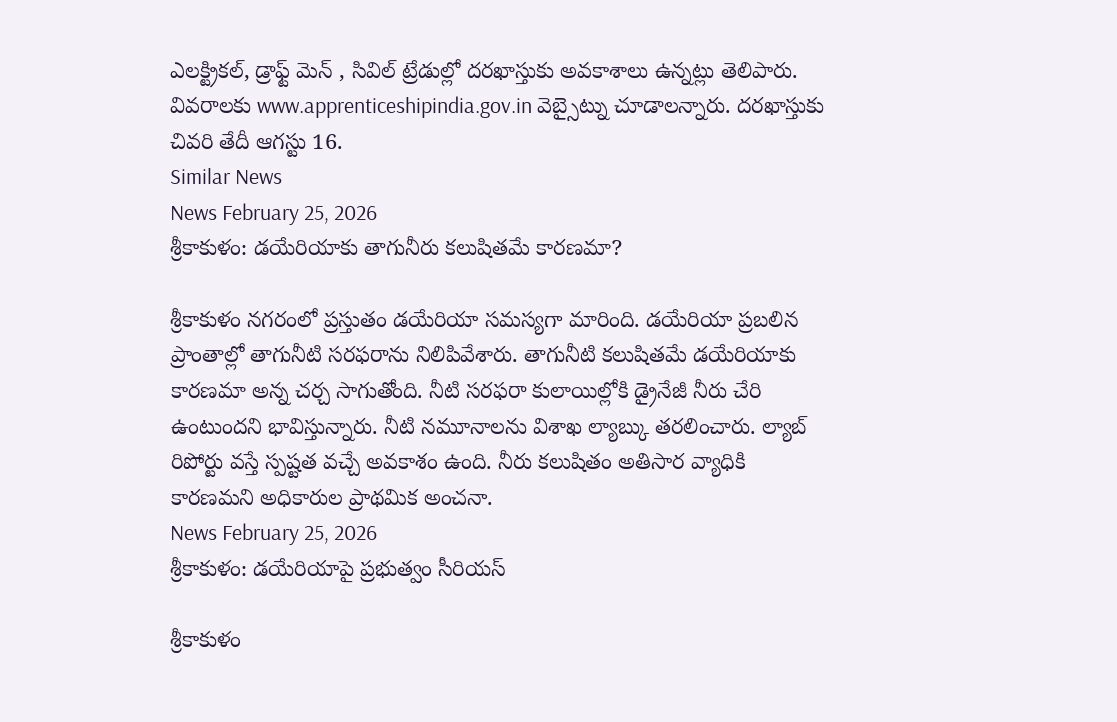ఎలక్ట్రికల్, డ్రాఫ్ట్ మెన్ , సివిల్ ట్రేడుల్లో దరఖాస్తుకు అవకాశాలు ఉన్నట్లు తెలిపారు. వివరాలకు www.apprenticeshipindia.gov.in వెబ్సైట్ను చూడాలన్నారు. దరఖాస్తుకు చివరి తేదీ ఆగస్టు 16.
Similar News
News February 25, 2026
శ్రీకాకుళం: డయేరియాకు తాగునీరు కలుషితమే కారణమా?

శ్రీకాకుళం నగరంలో ప్రస్తుతం డయేరియా సమస్యగా మారింది. డయేరియా ప్రబలిన ప్రాంతాల్లో తాగునీటి సరఫరాను నిలిపివేశారు. తాగునీటి కలుషితమే డయేరియాకు కారణమా అన్న చర్చ సాగుతోంది. నీటి సరఫరా కులాయిల్లోకి డ్రైనేజీ నీరు చేరి ఉంటుందని భావిస్తున్నారు. నీటి నమూనాలను విశాఖ ల్యాబ్కు తరలించారు. ల్యాబ్ రిపోర్టు వస్తే స్పష్టత వచ్చే అవకాశం ఉంది. నీరు కలుషితం అతిసార వ్యాధికి కారణమని అధికారుల ప్రాథమిక అంచనా.
News February 25, 2026
శ్రీకాకుళం: డయేరియాపై ప్రభుత్వం సీరియస్

శ్రీకాకుళం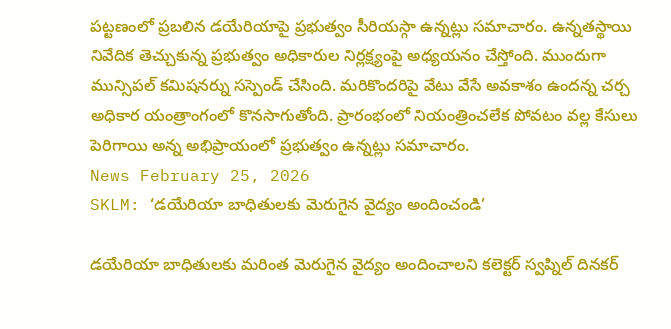పట్టణంలో ప్రబలిన డయేరియాపై ప్రభుత్వం సీరియస్గా ఉన్నట్లు సమాచారం. ఉన్నతస్థాయి నివేదిక తెచ్చుకున్న ప్రభుత్వం అధికారుల నిర్లక్ష్యంపై అధ్యయనం చేస్తోంది. ముందుగా మున్సిపల్ కమిషనర్ను సస్పెండ్ చేసింది. మరికొందరిపై వేటు వేసే అవకాశం ఉందన్న చర్చ అధికార యంత్రాంగంలో కొనసాగుతోంది. ప్రారంభంలో నియంత్రించలేక పోవటం వల్ల కేసులు పెరిగాయి అన్న అభిప్రాయంలో ప్రభుత్వం ఉన్నట్లు సమాచారం.
News February 25, 2026
SKLM: ‘డయేరియా బాధితులకు మెరుగైన వైద్యం అందించండి’

డయేరియా బాధితులకు మరింత మెరుగైన వైద్యం అందించాలని కలెక్టర్ స్వప్నిల్ దినకర్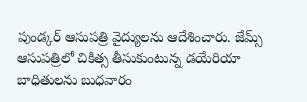పుండ్కర్ ఆసుపత్రి వైద్యులను ఆదేశించారు. జేమ్స్ ఆసుపత్రిలో చికిత్స తీసుకుంటున్న డయేరియా బాధితులను బుధవారం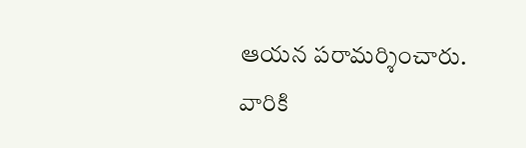ఆయన పరామర్శించారు. వారికి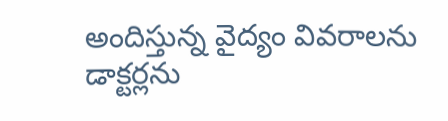అందిస్తున్న వైద్యం వివరాలను డాక్టర్లను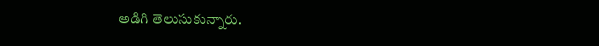అడిగి తెలుసుకున్నారు.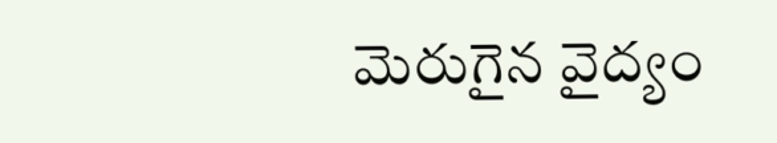మెరుగైన వైద్యం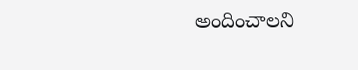అందించాలని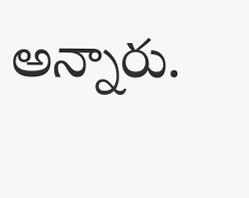అన్నారు.